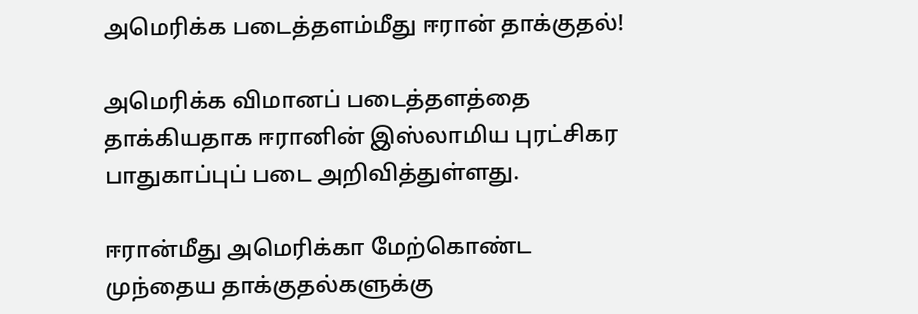அமெரிக்க படைத்தளம்மீது ஈரான் தாக்குதல்!

அமெரிக்க விமானப் படைத்தளத்தை தாக்கியதாக ஈரானின் இஸ்லாமிய புரட்சிகர பாதுகாப்புப் படை அறிவித்துள்ளது.

ஈரான்மீது அமெரிக்கா மேற்கொண்ட முந்தைய தாக்குதல்களுக்கு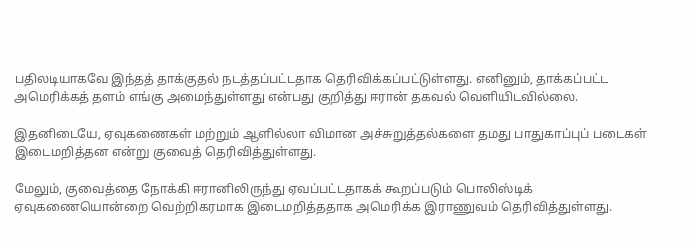பதிலடியாகவே இந்தத் தாக்குதல் நடத்தப்பட்டதாக தெரிவிக்கப்பட்டுள்ளது. எனினும், தாக்கப்பட்ட அமெரிக்கத் தளம் எங்கு அமைந்துள்ளது என்பது குறித்து ஈரான் தகவல் வெளியிடவில்லை.

இதனிடையே, ஏவுகணைகள் மற்றும் ஆளில்லா விமான அச்சுறுத்தல்களை தமது பாதுகாப்புப் படைகள் இடைமறித்தன என்று குவைத் தெரிவித்துள்ளது.

மேலும், குவைத்தை நோக்கி ஈரானிலிருந்து ஏவப்பட்டதாகக் கூறப்படும் பொலிஸ்டிக் ஏவுகணையொன்றை வெற்றிகரமாக இடைமறித்ததாக அமெரிக்க இராணுவம் தெரிவித்துள்ளது.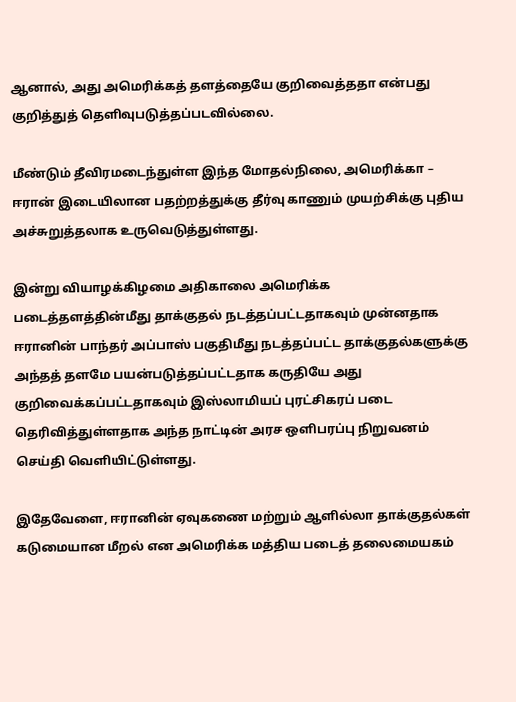ஆனால், அது அமெரிக்கத் தளத்தையே குறிவைத்ததா என்பது குறித்துத் தெளிவுபடுத்தப்படவில்லை.

மீண்டும் தீவிரமடைந்துள்ள இந்த மோதல்நிலை, அமெரிக்கா – ஈரான் இடையிலான பதற்றத்துக்கு தீர்வு காணும் முயற்சிக்கு புதிய அச்சுறுத்தலாக உருவெடுத்துள்ளது.

இன்று வியாழக்கிழமை அதிகாலை அமெரிக்க படைத்தளத்தின்மீது தாக்குதல் நடத்தப்பட்டதாகவும் முன்னதாக ஈரானின் பாந்தர் அப்பாஸ் பகுதிமீது நடத்தப்பட்ட தாக்குதல்களுக்கு அந்தத் தளமே பயன்படுத்தப்பட்டதாக கருதியே அது குறிவைக்கப்பட்டதாகவும் இஸ்லாமியப் புரட்சிகரப் படை தெரிவித்துள்ளதாக அந்த நாட்டின் அரச ஒளிபரப்பு நிறுவனம் செய்தி வெளியிட்டுள்ளது.

இதேவேளை, ஈரானின் ஏவுகணை மற்றும் ஆளில்லா தாக்குதல்கள் கடுமையான மீறல் என அமெரிக்க மத்திய படைத் தலைமையகம்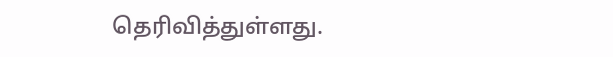தெரிவித்துள்ளது.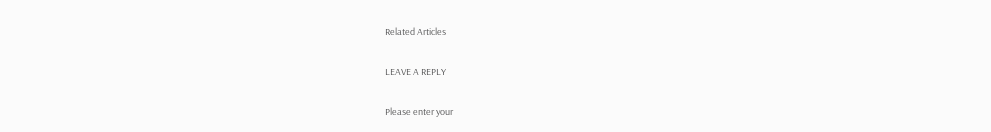Related Articles

LEAVE A REPLY

Please enter your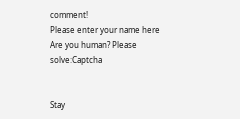comment!
Please enter your name here
Are you human? Please solve:Captcha


Stay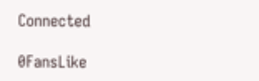Connected

0FansLike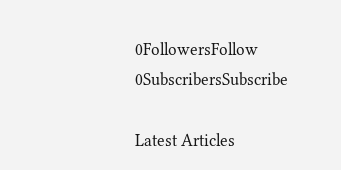0FollowersFollow
0SubscribersSubscribe

Latest Articles